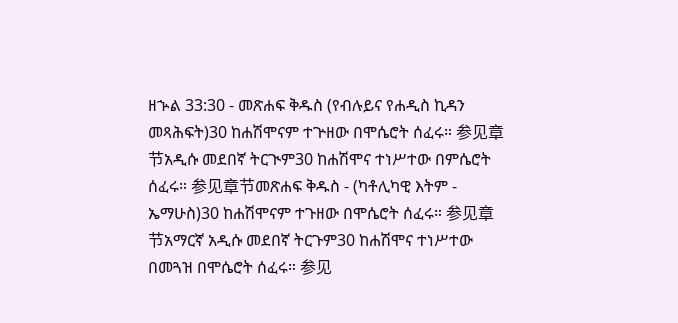ዘኍል 33:30 - መጽሐፍ ቅዱስ (የብሉይና የሐዲስ ኪዳን መጻሕፍት)30 ከሐሽሞናም ተጕዘው በሞሴሮት ሰፈሩ። 参见章节አዲሱ መደበኛ ትርጒም30 ከሐሽሞና ተነሥተው በምሴሮት ሰፈሩ። 参见章节መጽሐፍ ቅዱስ - (ካቶሊካዊ እትም - ኤማሁስ)30 ከሐሽሞናም ተጉዘው በሞሴሮት ሰፈሩ። 参见章节አማርኛ አዲሱ መደበኛ ትርጉም30 ከሐሽሞና ተነሥተው በመጓዝ በሞሴሮት ሰፈሩ። 参见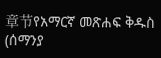章节የአማርኛ መጽሐፍ ቅዱስ (ሰማንያ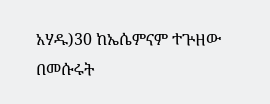አሃዱ)30 ከኤሴምናም ተጕዘው በመሱሩት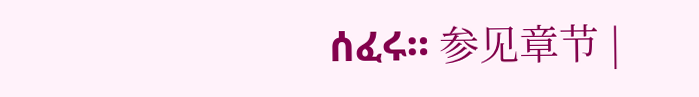ሰፈሩ። 参见章节 |